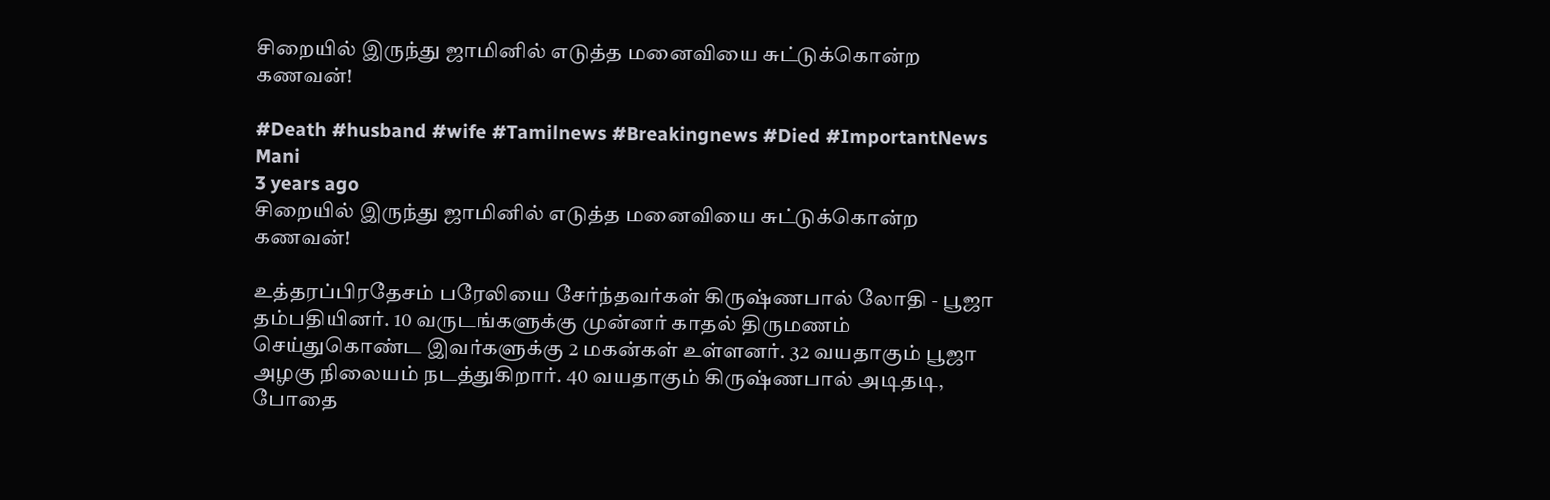சிறையில் இருந்து ஜாமினில் எடுத்த மனைவியை சுட்டுக்கொன்ற கணவன்!

#Death #husband #wife #Tamilnews #Breakingnews #Died #ImportantNews
Mani
3 years ago
சிறையில் இருந்து ஜாமினில் எடுத்த மனைவியை சுட்டுக்கொன்ற கணவன்!

உத்தரப்பிரதேசம் பரேலியை சேர்ந்தவர்கள் கிருஷ்ணபால் லோதி - பூஜா தம்பதியினர். 10 வருடங்களுக்கு முன்னர் காதல் திருமணம் செய்துகொண்ட இவர்களுக்கு 2 மகன்கள் உள்ளனர். 32 வயதாகும் பூஜா அழகு நிலையம் நடத்துகிறார். 40 வயதாகும் கிருஷ்ணபால் அடிதடி, போதை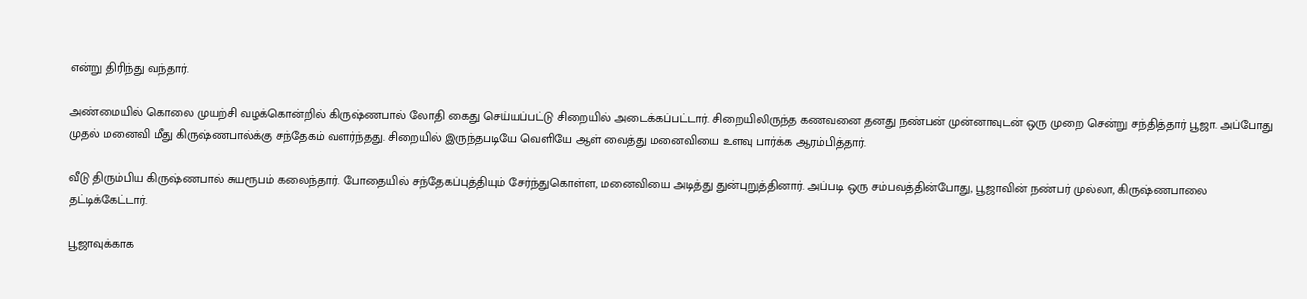என்று திரிந்து வந்தார்.

அண்மையில் கொலை முயற்சி வழக்கொன்றில் கிருஷ்ணபால் லோதி கைது செய்யப்பட்டு சிறையில் அடைக்கப்பட்டார். சிறையிலிருந்த கணவனை தனது நண்பன் முன்னாவுடன் ஒரு முறை சென்று சந்தித்தார் பூஜா. அப்போது முதல் மனைவி மீது கிருஷ்ணபால்க்கு சந்தேகம் வளர்ந்தது. சிறையில் இருந்தபடியே வெளியே ஆள் வைத்து மனைவியை உளவு பார்க்க ஆரம்பித்தார்.

வீடு திரும்பிய கிருஷ்ணபால் சுயரூபம் கலைந்தார். போதையில் சந்தேகப்புத்தியும் சேர்ந்துகொள்ள, மனைவியை அடித்து துன்புறுத்தினார். அப்படி ஒரு சம்பவத்தின்போது, பூஜாவின் நண்பர் முல்லா, கிருஷ்ணபாலை தட்டிக்கேட்டார்.

பூஜாவுக்காக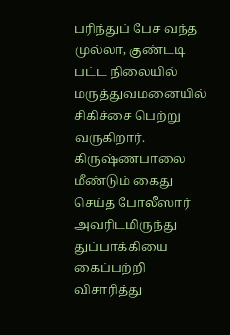பரிந்துப் பேச வந்த முல்லா, குண்டடி பட்ட நிலையில் மருத்துவமனையில் சிகிச்சை பெற்று வருகிறார். கிருஷ்ணபாலை மீண்டும் கைது செய்த போலீஸார் அவரிடமிருந்து துப்பாக்கியை கைப்பற்றி விசாரித்து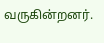வருகின்றனர்.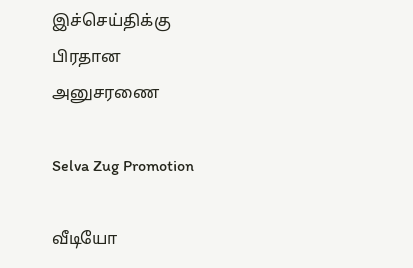இச்செய்திக்கு பிரதான அனுசரணை

Selva Zug Promotion

வீடியோ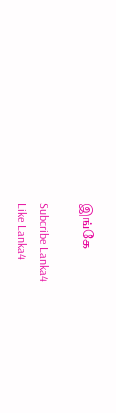இங்கே

Subcribe Lanka4
Like Lanka4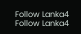Follow Lanka4
Follow Lanka4